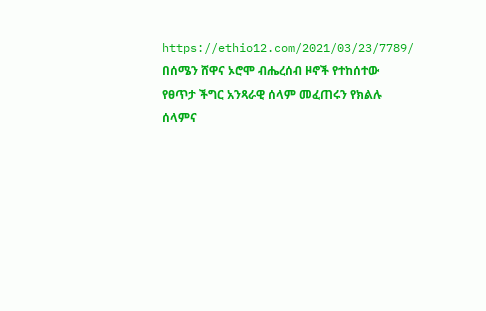https://ethio12.com/2021/03/23/7789/
በሰሜን ሸዋና ኦሮሞ ብሔረሰብ ዞኖች የተከሰተው የፀጥታ ችግር አንጻራዊ ሰላም መፈጠሩን የክልሉ ሰላምና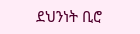ደህንነት ቢሮ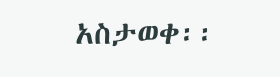አስታወቀ፡፡